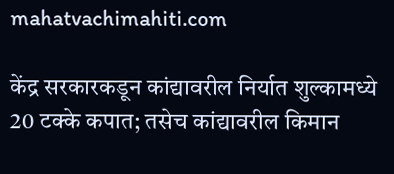mahatvachimahiti.com

केंद्र सरकारकडून कांद्यावरील निर्यात शुल्कामध्ये 20 टक्के कपात; तसेच कांद्यावरील किमान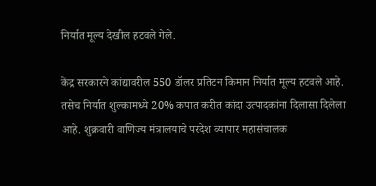निर्यात मूल्य देखील हटवले गेले.

केंद्र सरकारने कांद्यावरील 550 डॉलर प्रतिटन किमान निर्यात मूल्य हटवले आहे. तसेच निर्यात शुल्कामध्ये 20% कपात करीत कांदा उत्पादकांना दिलासा दिलेला आहे. शुक्रवारी वाणिज्य मंत्रालयाचे परदेश व्यापार महासंचालक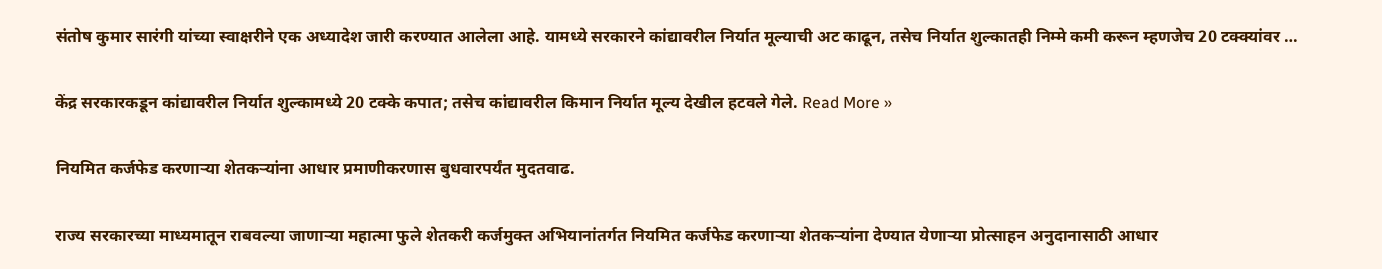संतोष कुमार सारंगी यांच्या स्वाक्षरीने एक अध्यादेश जारी करण्यात आलेला आहे. यामध्ये सरकारने कांद्यावरील निर्यात मूल्याची अट काढून, तसेच निर्यात शुल्कातही निम्मे कमी करून म्हणजेच 20 टक्क्यांवर …

केंद्र सरकारकडून कांद्यावरील निर्यात शुल्कामध्ये 20 टक्के कपात; तसेच कांद्यावरील किमान निर्यात मूल्य देखील हटवले गेले. Read More »

नियमित कर्जफेड करणाऱ्या शेतकऱ्यांना आधार प्रमाणीकरणास बुधवारपर्यंत मुदतवाढ.

राज्य सरकारच्या माध्यमातून राबवल्या जाणाऱ्या महात्मा फुले शेतकरी कर्जमुक्त अभियानांतर्गत नियमित कर्जफेड करणाऱ्या शेतकऱ्यांना देण्यात येणाऱ्या प्रोत्साहन अनुदानासाठी आधार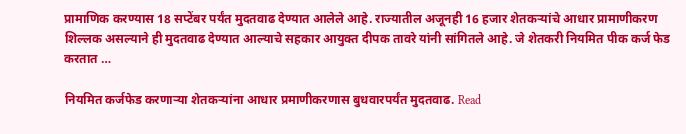प्रामाणिक करण्यास 18 सप्टेंबर पर्यंत मुदतवाढ देण्यात आलेले आहे. राज्यातील अजूनही 16 हजार शेतकऱ्यांचे आधार प्रामाणीकरण शिल्लक असल्याने ही मुदतवाढ देण्यात आल्याचे सहकार आयुक्त दीपक तावरे यांनी सांगितले आहे. जे शेतकरी नियमित पीक कर्ज फेड करतात …

नियमित कर्जफेड करणाऱ्या शेतकऱ्यांना आधार प्रमाणीकरणास बुधवारपर्यंत मुदतवाढ. Read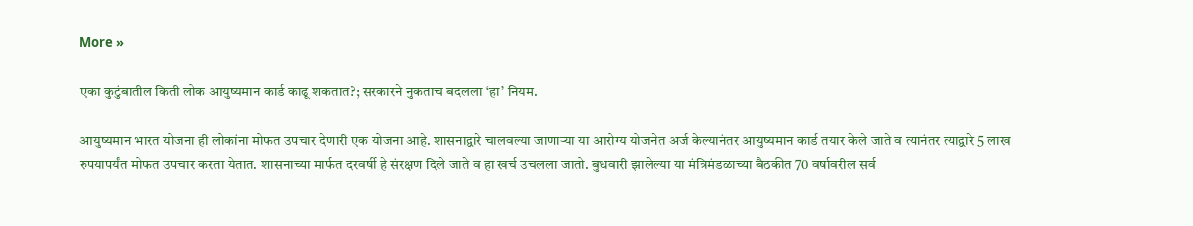More »

एका कुटुंबातील किती लोक आयुष्यमान कार्ड काढू शकतात?; सरकारने नुकताच बदलला ‘हा’ नियम.

आयुष्यमान भारत योजना ही लोकांना मोफत उपचार देणारी एक योजना आहे. शासनाद्वारे चालवल्या जाणाऱ्या या आरोग्य योजनेत अर्ज केल्यानंतर आयुष्यमान कार्ड तयार केले जाते व त्यानंतर त्याद्वारे 5 लाख रुपयापर्यंत मोफत उपचार करता येतात. शासनाच्या मार्फत दरवर्षी हे संरक्षण दिले जाते व हा खर्च उचलला जातो. बुधवारी झालेल्या या मंत्रिमंडळाच्या बैठकीत 70 वर्षावरील सर्व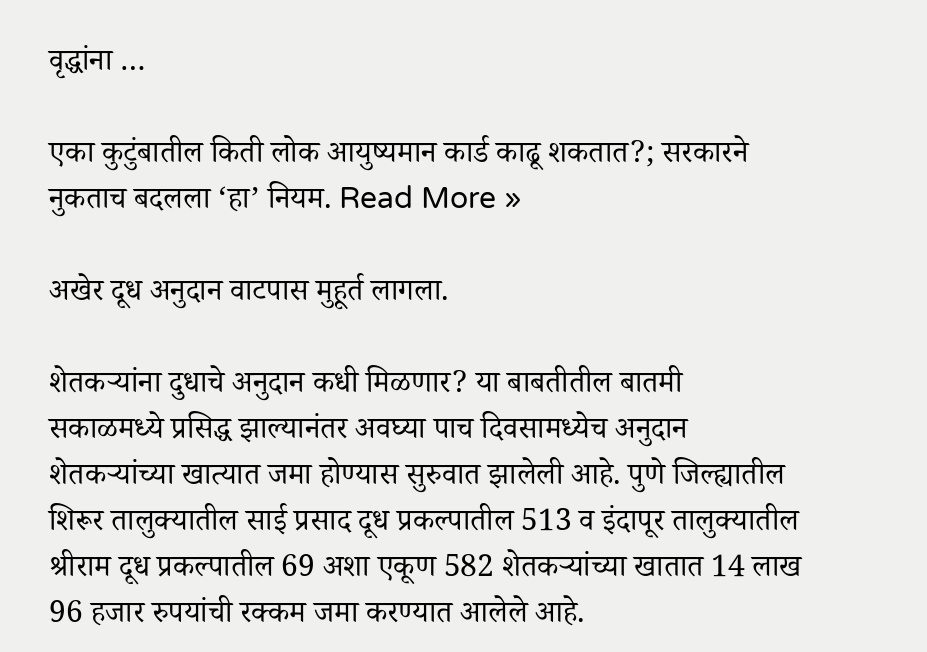वृद्धांना …

एका कुटुंबातील किती लोक आयुष्यमान कार्ड काढू शकतात?; सरकारने नुकताच बदलला ‘हा’ नियम. Read More »

अखेर दूध अनुदान वाटपास मुहूर्त लागला.

शेतकऱ्यांना दुधाचे अनुदान कधी मिळणार? या बाबतीतील बातमी सकाळमध्ये प्रसिद्ध झाल्यानंतर अवघ्या पाच दिवसामध्येच अनुदान शेतकऱ्यांच्या खात्यात जमा होण्यास सुरुवात झालेली आहे. पुणे जिल्ह्यातील शिरूर तालुक्यातील साई प्रसाद दूध प्रकल्पातील 513 व इंदापूर तालुक्यातील श्रीराम दूध प्रकल्पातील 69 अशा एकूण 582 शेतकऱ्यांच्या खातात 14 लाख 96 हजार रुपयांची रक्कम जमा करण्यात आलेले आहे.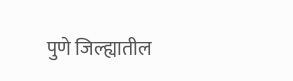पुणे जिल्ह्यातील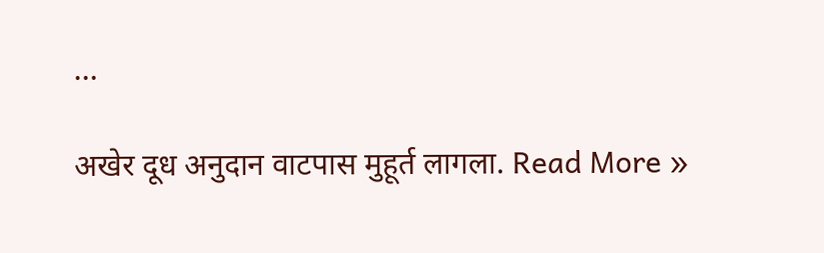…

अखेर दूध अनुदान वाटपास मुहूर्त लागला. Read More »